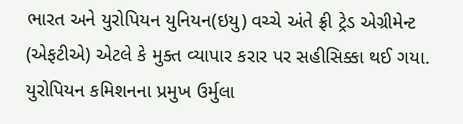ભારત અને યુરોપિયન યુનિયન(ઇયુ) વચ્ચે અંતે ફ્રી ટ્રેડ એગ્રીમેન્ટ (એફટીએ) એટલે કે મુક્ત વ્યાપાર કરાર પર સહીસિક્કા થઈ ગયા. યુરોપિયન કમિશનના પ્રમુખ ઉર્મુલા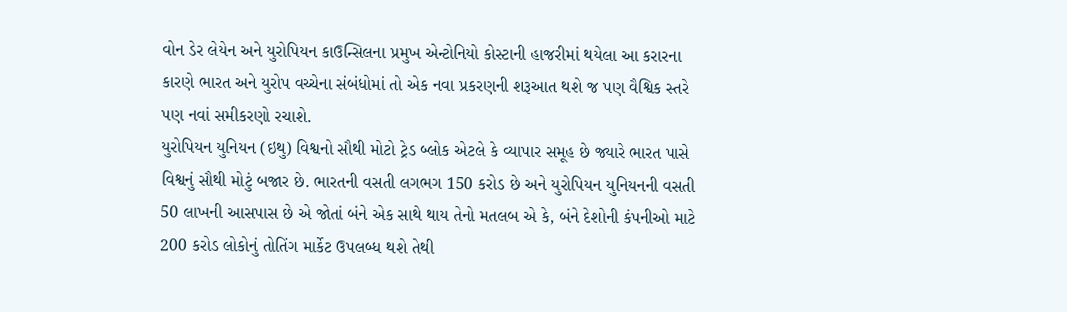વોન ડેર લેયેન અને યુરોપિયન કાઉન્સિલના પ્રમુખ એન્ટોનિયો કોસ્ટાની હાજરીમાં થયેલા આ કરારના કારણે ભારત અને યુરોપ વચ્ચેના સંબંધોમાં તો એક નવા પ્રકરણની શરૂઆત થશે જ પણ વૈશ્વિક સ્તરે પણ નવાં સમીકરણો રચાશે.
યુરોપિયન યુનિયન (ઇથુ) વિશ્વનો સૌથી મોટો ટ્રેડ બ્લોક એટલે કે વ્યાપાર સમૂહ છે જ્યારે ભારત પાસે વિશ્વનું સૌથી મોટું બજાર છે. ભારતની વસતી લગભગ 150 કરોડ છે અને યુરોપિયન યુનિયનની વસતી 50 લાખની આસપાસ છે એ જોતાં બંને એક સાથે થાય તેનો મતલબ એ કે, બંને દેશોની કંપનીઓ માટે 200 કરોડ લોકોનું તોતિંગ માર્કેટ ઉપલબ્ધ થશે તેથી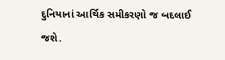દુનિયાનાં આર્થિક સમીકરણો જ બદલાઈ જશે.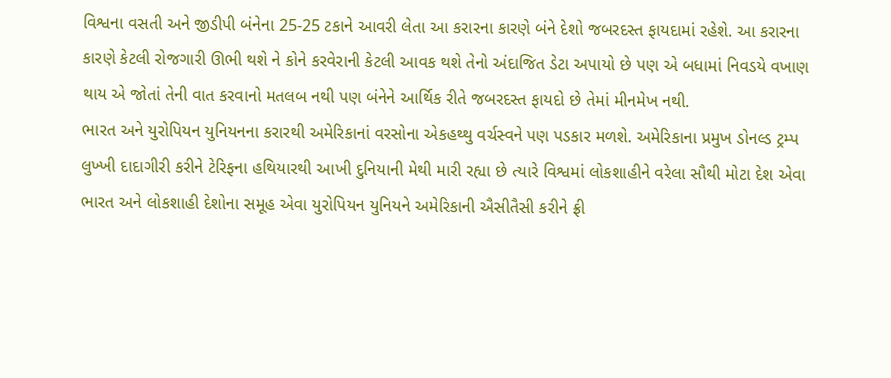વિશ્વના વસતી અને જીડીપી બંનેના 25-25 ટકાને આવરી લેતા આ કરારના કારણે બંને દેશો જબરદસ્ત ફાયદામાં રહેશે. આ કરારના કારણે કેટલી રોજગારી ઊભી થશે ને કોને કરવેરાની કેટલી આવક થશે તેનો અંદાજિત ડેટા અપાયો છે પણ એ બધામાં નિવડયે વખાણ થાય એ જોતાં તેની વાત કરવાનો મતલબ નથી પણ બંનેને આર્થિક રીતે જબરદસ્ત ફાયદો છે તેમાં મીનમેખ નથી.
ભારત અને યુરોપિયન યુનિયનના કરારથી અમેરિકાનાં વરસોના એકહથ્થુ વર્ચસ્વને પણ પડકાર મળશે. અમેરિકાના પ્રમુખ ડોનલ્ડ ટ્રમ્પ લુખ્ખી દાદાગીરી કરીને ટેરિફના હથિયારથી આખી દુનિયાની મેથી મારી રહ્યા છે ત્યારે વિશ્વમાં લોકશાહીને વરેલા સૌથી મોટા દેશ એવા ભારત અને લોકશાહી દેશોના સમૂહ એવા યુરોપિયન યુનિયને અમેરિકાની ઐસીતૈસી કરીને ફ્રી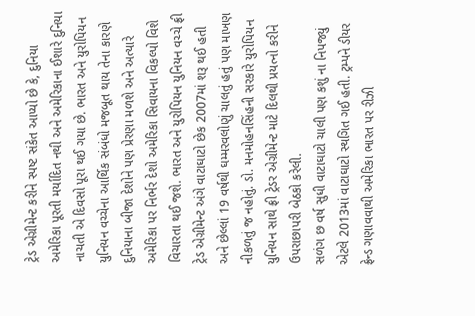ટ્રેડ એગ્રીમેન્ટ કરીને સ્પષ્ટ સંકેત આપ્યો છે કે, દુનિયા અમેરિકા પૂરતી મર્યાદિત નથી અને અમેરિકાના ઈશારે દુનિયા નાચતી એ દિવસો પૂરા થઈ ગયા છે. ભારત અને યુરોપિયન યુનિયન વચ્ચેના આર્થિક સંબંધો મજબૂત થાય તેના કારણે દુનિયાના બીજા દેશોને પણ પ્રેરણા મળશે અને અત્યારે અમેરિકા પર નિર્ભર દેશો અમેરિકા સિવાયના વિકલ્પો વિશે વિચારતા થઈ જશે. ભારત અને યુરોપિયન યુનિયન વચ્ચે ફ્રી ટ્રેડ એગ્રીમેન્ટ અંગે વાટાઘાટો છેક 2007માં શરૂ થઈ હતી અને છેલ્લાં 19 વર્ષથી ઘમ્મરવલોણું ચાલતું હતું પણ માખણ નીકળતું જ નહોતું. ડો. મનમોહનસિંહની સરકારે યુરોપિયન યુનિયન સાથે ફ્રી ટ્રેડર એગ્રીમેન્ટ માટે દિલથી પ્રયત્નો કરીને ઉપરાછાપરી બેઠકો કરેલી.
સળંગ છ વર્ષ સુધી વાટાઘાટો ચાલી પણ કશું ના નિપજ્યું એટલે 2013માં વાટાઘાટો સ્થગિત ગઈ હતી. ટ્રમ્પને ડીયર ફ્રેન્ડ ગણાવવાથી અમેરિકા ભારત પર રીઝી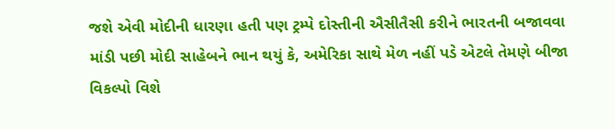જશે એવી મોદીની ધારણા હતી પણ ટ્રમ્પે દોસ્તીની ઐસીતૈસી કરીને ભારતની બજાવવા માંડી પછી મોદી સાહેબને ભાન થયું કે, અમેરિકા સાથે મેળ નહીં પડે એટલે તેમણે બીજા વિકલ્પો વિશે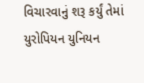વિચારવાનું શરૂ કર્યું તેમાં યુરોપિયન યુનિયન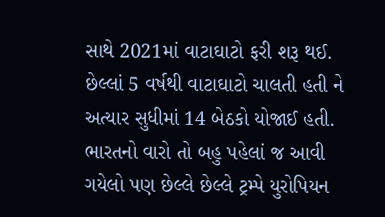સાથે 2021માં વાટાઘાટો ફરી શરૂ થઈ. છેલ્લાં 5 વર્ષથી વાટાઘાટો ચાલતી હતી ને અત્યાર સુધીમાં 14 બેઠકો યોજાઈ હતી. ભારતનો વારો તો બહુ પહેલાં જ આવી ગયેલો પણ છેલ્લે છેલ્લે ટ્રમ્પે યુરોપિયન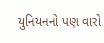યુનિયનનો પણ વારો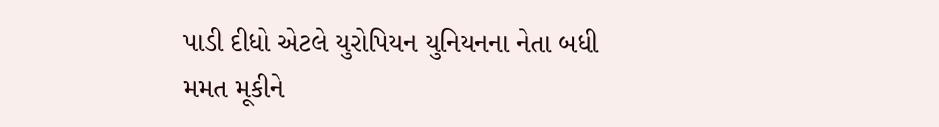પાડી દીધો એટલે યુરોપિયન યુનિયનના નેતા બધી મમત મૂકીને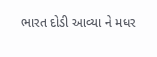ભારત દોડી આવ્યા ને મધર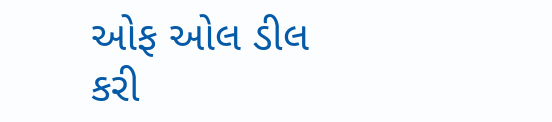ઓફ ઓલ ડીલ કરી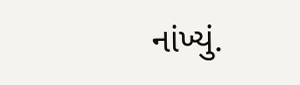નાંખ્યું.